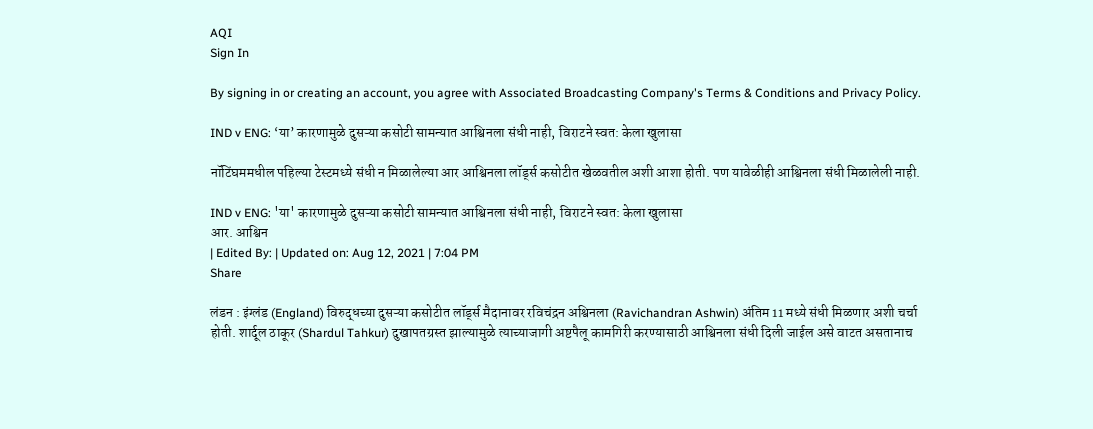AQI
Sign In

By signing in or creating an account, you agree with Associated Broadcasting Company's Terms & Conditions and Privacy Policy.

IND v ENG: ‘या’ कारणामुळे दुसऱ्या कसोटी सामन्यात आश्विनला संधी नाही, विराटने स्वत: केला खुलासा

नॉटिंघममधील पहिल्या टेस्टमध्ये संधी न मिळालेल्या आर आश्विनला लॉर्ड्स कसोटीत खेळवतील अशी आशा होती. पण यावेळीही आश्विनला संधी मिळालेली नाही.

IND v ENG: 'या' कारणामुळे दुसऱ्या कसोटी सामन्यात आश्विनला संधी नाही, विराटने स्वत: केला खुलासा
आर. आश्विन
| Edited By: | Updated on: Aug 12, 2021 | 7:04 PM
Share

लंडन : इंग्लंड (England) विरुद्धच्या दुसऱ्या कसोटीत लॉर्ड्स मैदानावर रविचंद्रन अश्विनला (Ravichandran Ashwin) अंतिम 11 मध्ये संधी मिळणार अशी चर्चा होती. शार्दूल ठाकूर (Shardul Tahkur) दुखापतग्रस्त झाल्यामुळे त्याच्याजागी अष्टपैलू कामगिरी करण्यासाठी आश्विनला संधी दिली जाईल असे वाटत असतानाच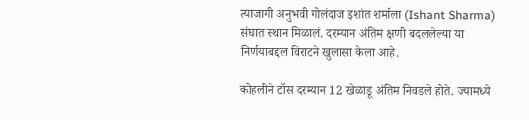त्याजागी अनुभवी गोलंदाज इशांत शर्माला (Ishant Sharma) संघात स्थान मिळालं. दरम्यान अंतिम क्षणी बदललेल्या या निर्णयाबद्दल विराटने खुलासा केला आहे.

कोहलीने टॉस दरम्यान 12 खेळाडू अंतिम निवडले होते. ज्यामध्ये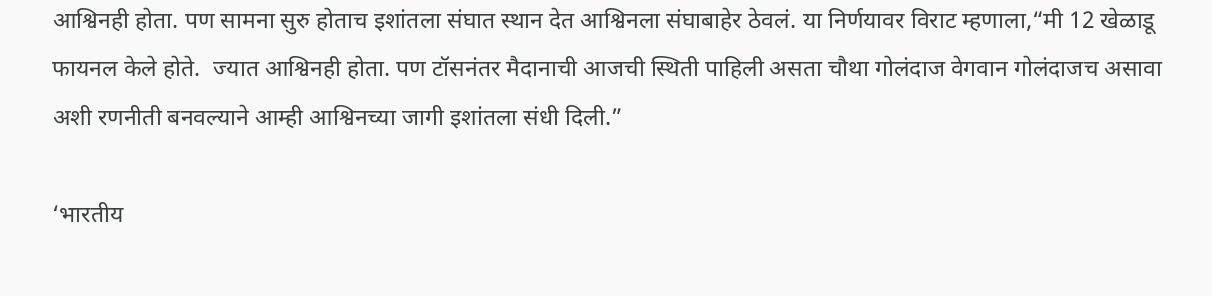आश्विनही होता. पण सामना सुरु होताच इशांतला संघात स्थान देत आश्विनला संघाबाहेर ठेवलं. या निर्णयावर विराट म्हणाला,“मी 12 खेळाडू फायनल केले होते.  ज्यात आश्विनही होता. पण टॉसनंतर मैदानाची आजची स्थिती पाहिली असता चौथा गोलंदाज वेगवान गोलंदाजच असावा अशी रणनीती बनवल्याने आम्ही आश्विनच्या जागी इशांतला संधी दिली.”

‘भारतीय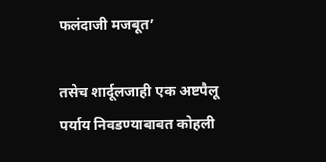फलंदाजी मजबूत’

तसेच शार्दूलजाही एक अष्टपैलू पर्याय निवडण्याबाबत कोहली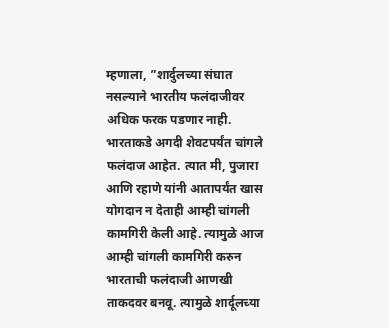म्हणाला, ”शार्दुलच्या संघात नसल्याने भारतीय फलंदाजीवर अधिक फरक पडणार नाही. भारताकडे अगदी शेवटपर्यंत चांगले फलंदाज आहेत. त्यात मी, पुजारा आणि रहाणे यांनी आतापर्यंत खास योगदान न देताही आम्ही चांगली कामगिरी केली आहे. त्यामुळे आज आम्ही चांगली कामगिरी करुन भारताची फलंदाजी आणखी ताकदवर बनवू. त्यामुळे शार्दूलच्या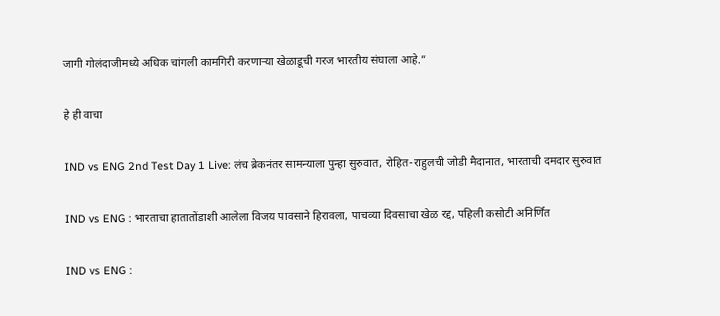जागी गोलंदाजीमध्ये अधिक चांगली कामगिरी करणाऱ्या खेळाडूची गरज भारतीय संघाला आहे.”

हे ही वाचा

IND vs ENG 2nd Test Day 1 Live: लंच ब्रेकनंतर सामन्याला पुन्हा सुरुवात, रोहित-राहुलची जोडी मैदानात, भारताची दमदार सुरुवात

IND vs ENG : भारताचा हातातोंडाशी आलेला विजय पावसाने हिरावला, पाचव्या दिवसाचा खेळ रद्द, पहिली कसोटी अनिर्णित

IND vs ENG :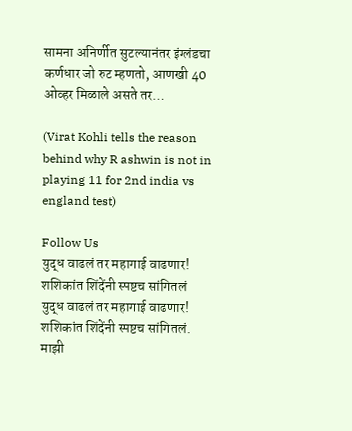सामना अनिर्णीत सुटल्यानंतर इंग्लंडचा कर्णधार जो रुट म्हणतो, आणखी 40 ओव्हर मिळाले असते तर…

(Virat Kohli tells the reason behind why R ashwin is not in playing 11 for 2nd india vs england test)

Follow Us
युद्ध वाढलं तर महागाई वाढणार! शशिकांत शिंदेंनी स्पष्टच सांगितलं
युद्ध वाढलं तर महागाई वाढणार! शशिकांत शिंदेंनी स्पष्टच सांगितलं.
माझी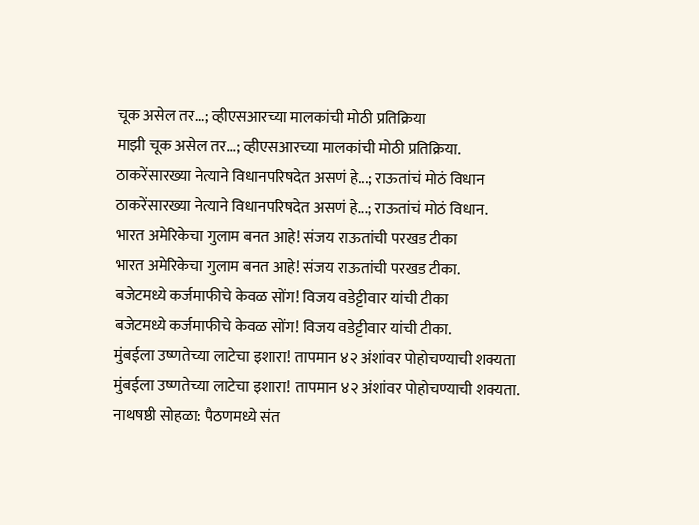चूक असेल तर...; व्हीएसआरच्या मालकांची मोठी प्रतिक्रिया
माझी चूक असेल तर...; व्हीएसआरच्या मालकांची मोठी प्रतिक्रिया.
ठाकरेंसारख्या नेत्याने विधानपरिषदेत असणं हे...; राऊतांचं मोठं विधान
ठाकरेंसारख्या नेत्याने विधानपरिषदेत असणं हे...; राऊतांचं मोठं विधान.
भारत अमेरिकेचा गुलाम बनत आहे! संजय राऊतांची परखड टीका
भारत अमेरिकेचा गुलाम बनत आहे! संजय राऊतांची परखड टीका.
बजेटमध्ये कर्जमाफीचे केवळ सोंग! विजय वडेट्टीवार यांची टीका
बजेटमध्ये कर्जमाफीचे केवळ सोंग! विजय वडेट्टीवार यांची टीका.
मुंबईला उष्णतेच्या लाटेचा इशारा! तापमान ४२ अंशांवर पोहोचण्याची शक्यता
मुंबईला उष्णतेच्या लाटेचा इशारा! तापमान ४२ अंशांवर पोहोचण्याची शक्यता.
नाथषष्ठी सोहळा: पैठणमध्ये संत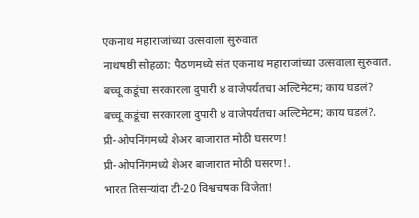एकनाथ महाराजांच्या उत्सवाला सुरुवात
नाथषष्ठी सोहळा: पैठणमध्ये संत एकनाथ महाराजांच्या उत्सवाला सुरुवात.
बच्चू कडूंचा सरकारला दुपारी ४ वाजेपर्यंतचा अल्टिमेटम; काय घडलं?
बच्चू कडूंचा सरकारला दुपारी ४ वाजेपर्यंतचा अल्टिमेटम; काय घडलं?.
प्री-ओपनिंगमध्ये शेअर बाजारात मोठी घसरण!
प्री-ओपनिंगमध्ये शेअर बाजारात मोठी घसरण!.
भारत तिसऱ्यांदा टी-20 विश्वचषक विजेता!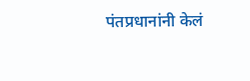पंतप्रधानांनी केलं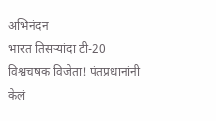अभिनंदन
भारत तिसऱ्यांदा टी-20 विश्वचषक विजेता! पंतप्रधानांनी केलं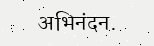अभिनंदन.